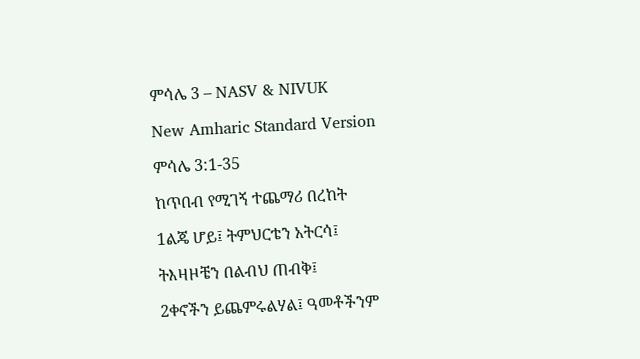ምሳሌ 3 – NASV & NIVUK

New Amharic Standard Version

ምሳሌ 3:1-35

ከጥበብ የሚገኝ ተጨማሪ በረከት

1ልጄ ሆይ፤ ትምህርቴን አትርሳ፤

ትእዛዞቼን በልብህ ጠብቅ፤

2ቀኖችን ይጨምሩልሃል፤ ዓመቶችንም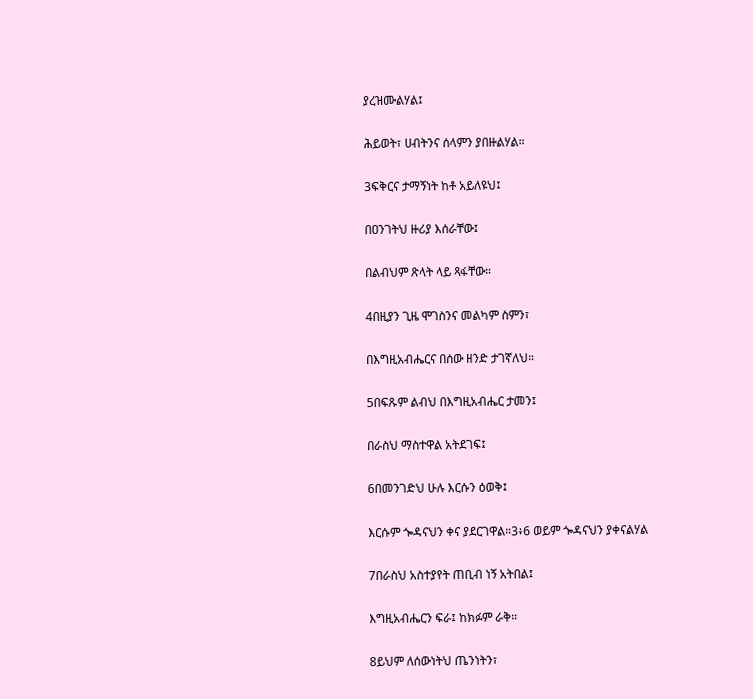ያረዝሙልሃል፤

ሕይወት፣ ሀብትንና ሰላምን ያበዙልሃል።

3ፍቅርና ታማኝነት ከቶ አይለዩህ፤

በዐንገትህ ዙሪያ እሰራቸው፤

በልብህም ጽላት ላይ ጻፋቸው።

4በዚያን ጊዜ ሞገስንና መልካም ስምን፣

በእግዚአብሔርና በሰው ዘንድ ታገኛለህ።

5በፍጹም ልብህ በእግዚአብሔር ታመን፤

በራስህ ማስተዋል አትደገፍ፤

6በመንገድህ ሁሉ እርሱን ዕወቅ፤

እርሱም ጐዳናህን ቀና ያደርገዋል።3፥6 ወይም ጐዳናህን ያቀናልሃል

7በራስህ አስተያየት ጠቢብ ነኝ አትበል፤

እግዚአብሔርን ፍራ፤ ከክፉም ራቅ።

8ይህም ለሰውነትህ ጤንነትን፣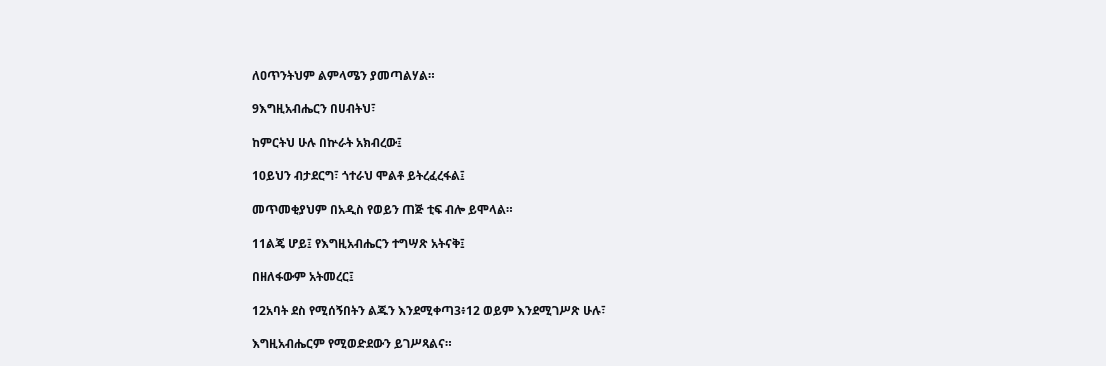ለዐጥንትህም ልምላሜን ያመጣልሃል።

9እግዚአብሔርን በሀብትህ፣

ከምርትህ ሁሉ በኵራት አክብረው፤

10ይህን ብታደርግ፣ ጎተራህ ሞልቶ ይትረፈረፋል፤

መጥመቂያህም በአዲስ የወይን ጠጅ ቲፍ ብሎ ይሞላል።

11ልጄ ሆይ፤ የእግዚአብሔርን ተግሣጽ አትናቅ፤

በዘለፋውም አትመረር፤

12አባት ደስ የሚሰኝበትን ልጁን እንደሚቀጣ3፥12 ወይም እንደሚገሥጽ ሁሉ፣

እግዚአብሔርም የሚወድደውን ይገሥጻልና።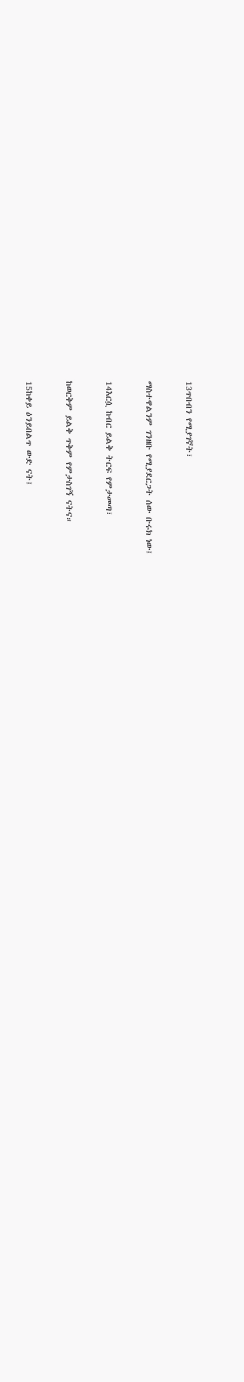13ጥበብን የሚያገኛት፣

ማስተዋልንም ገንዘቡ የሚያደርጋት ሰው ቡሩክ ነው፤

14እርሷ ከብር ይልቅ ትርፍ የምታመጣ፣

ከወርቅም ይልቅ ጥቅም የምታስገኝ ናትና።

15ከቀይ ዕንይበልጥ ውድ ናት፤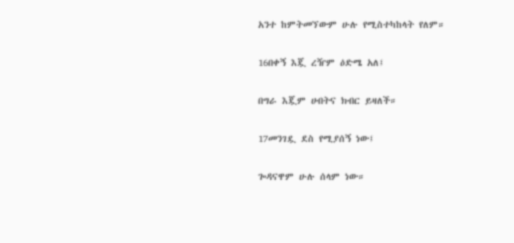አንተ ከምትመኘውም ሁሉ የሚስተካከላት የለም።

16በቀኝ እጇ ረዥም ዕድሜ አለ፤

በግራ እጇም ሀብትና ክብር ይዛለች።

17መንገዷ ደስ የሚያሰኝ ነው፤

ጐዳናዋም ሁሉ ሰላም ነው።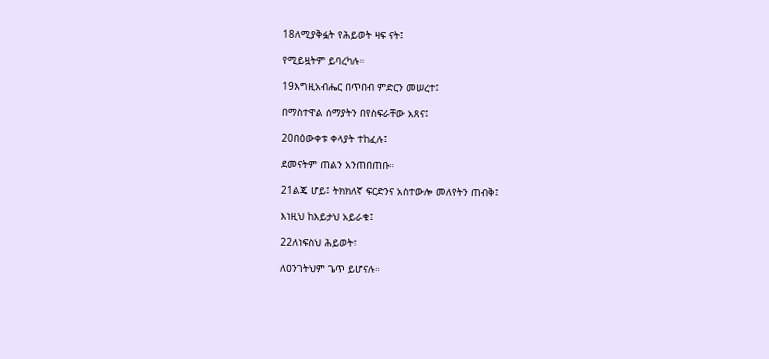18ለሚያቅፏት የሕይወት ዛፍ ናት፤

የሚይዟትም ይባረካሉ።

19እግዚአብሔር በጥበብ ምድርን መሠረተ፤

በማስተዋል ሰማያትን በየስፍራቸው አጸና፤

20በዕውቀቱ ቀላያት ተከፈሉ፤

ደመናትም ጠልን አንጠበጠቡ።

21ልጄ ሆይ፤ ትክክለኛ ፍርድንና አስተውሎ መለየትን ጠብቅ፤

እነዚህ ከእይታህ አይራቁ፤

22ለነፍስህ ሕይወት፣

ለዐንገትህም ጌጥ ይሆናሉ።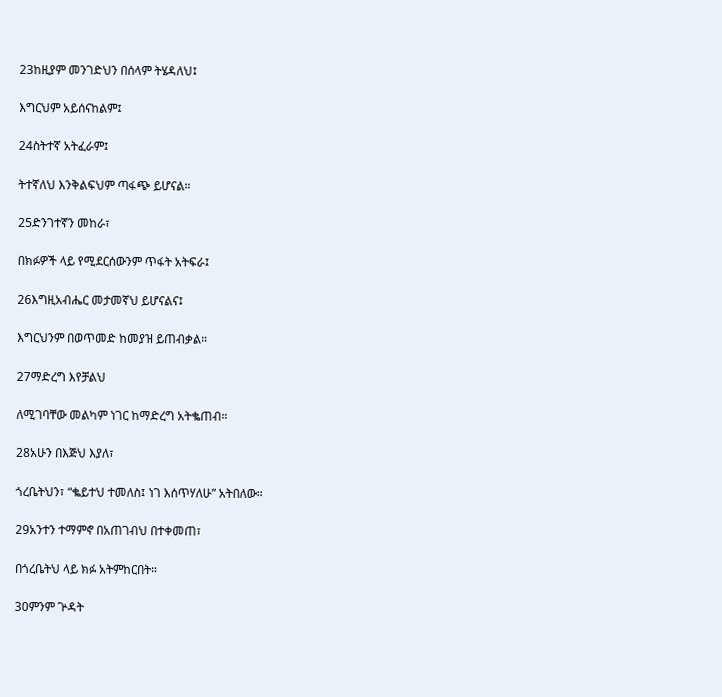23ከዚያም መንገድህን በሰላም ትሄዳለህ፤

እግርህም አይሰናከልም፤

24ስትተኛ አትፈራም፤

ትተኛለህ እንቅልፍህም ጣፋጭ ይሆናል።

25ድንገተኛን መከራ፣

በክፉዎች ላይ የሚደርሰውንም ጥፋት አትፍራ፤

26እግዚአብሔር መታመኛህ ይሆናልና፤

እግርህንም በወጥመድ ከመያዝ ይጠብቃል።

27ማድረግ እየቻልህ

ለሚገባቸው መልካም ነገር ከማድረግ አትቈጠብ።

28አሁን በእጅህ እያለ፣

ጎረቤትህን፣ “ቈይተህ ተመለስ፤ ነገ እሰጥሃለሁ” አትበለው።

29አንተን ተማምኖ በአጠገብህ በተቀመጠ፣

በጎረቤትህ ላይ ክፉ አትምከርበት።

30ምንም ጕዳት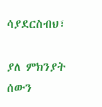ሳያደርስብህ፣

ያለ ምክንያት ሰውን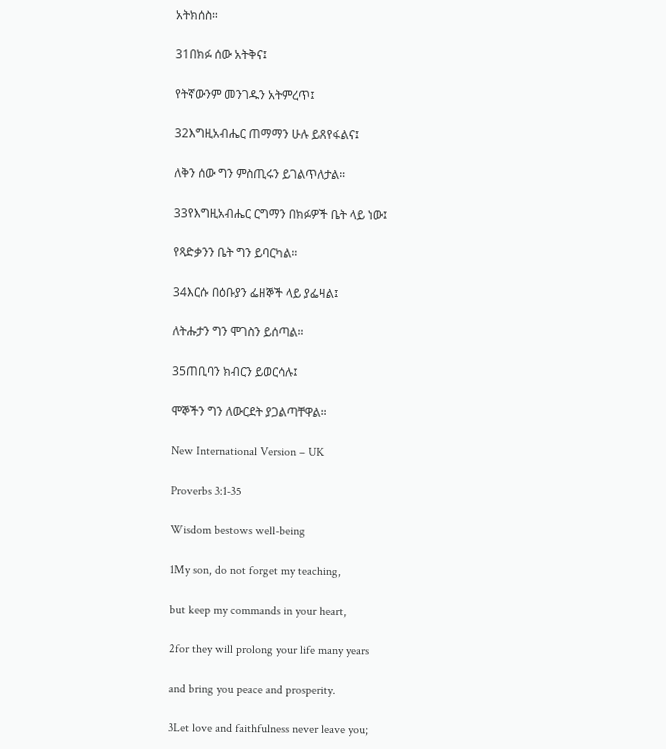አትክሰስ።

31በክፉ ሰው አትቅና፤

የትኛውንም መንገዱን አትምረጥ፤

32እግዚአብሔር ጠማማን ሁሉ ይጸየፋልና፤

ለቅን ሰው ግን ምስጢሩን ይገልጥለታል።

33የእግዚአብሔር ርግማን በክፉዎች ቤት ላይ ነው፤

የጻድቃንን ቤት ግን ይባርካል።

34እርሱ በዕቡያን ፌዘኞች ላይ ያፌዛል፤

ለትሑታን ግን ሞገስን ይሰጣል።

35ጠቢባን ክብርን ይወርሳሉ፤

ሞኞችን ግን ለውርደት ያጋልጣቸዋል።

New International Version – UK

Proverbs 3:1-35

Wisdom bestows well-being

1My son, do not forget my teaching,

but keep my commands in your heart,

2for they will prolong your life many years

and bring you peace and prosperity.

3Let love and faithfulness never leave you;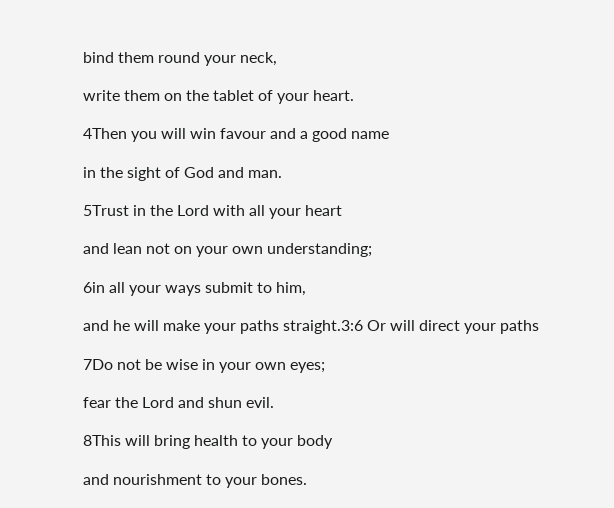bind them round your neck,

write them on the tablet of your heart.

4Then you will win favour and a good name

in the sight of God and man.

5Trust in the Lord with all your heart

and lean not on your own understanding;

6in all your ways submit to him,

and he will make your paths straight.3:6 Or will direct your paths

7Do not be wise in your own eyes;

fear the Lord and shun evil.

8This will bring health to your body

and nourishment to your bones.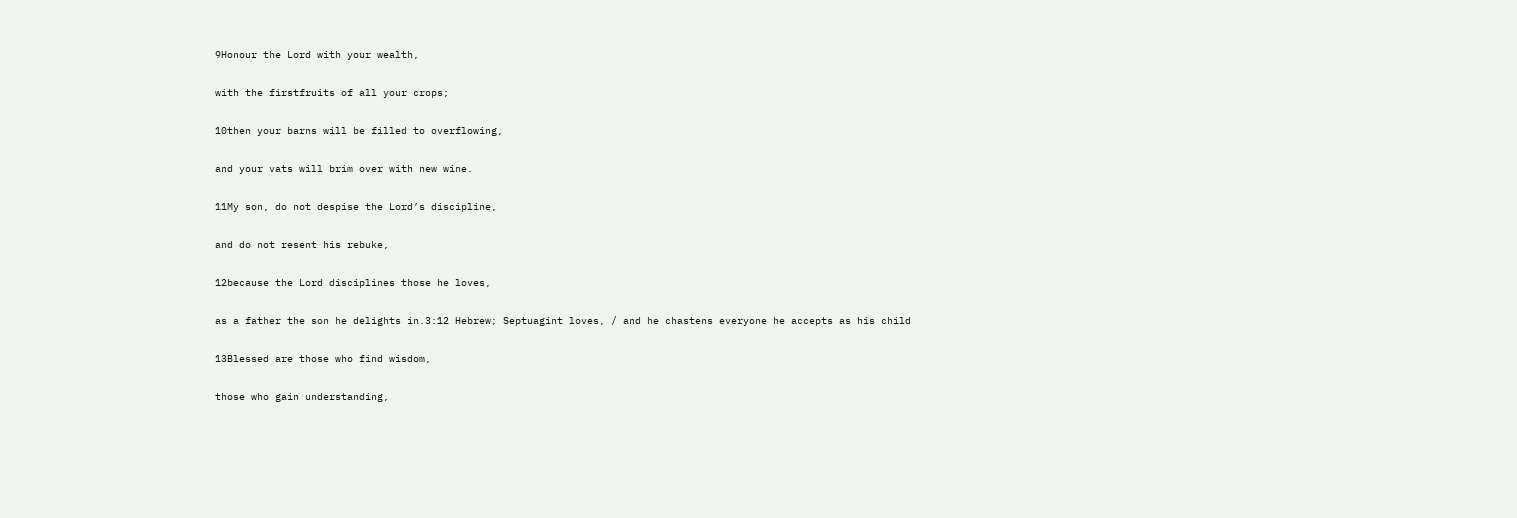9Honour the Lord with your wealth,

with the firstfruits of all your crops;

10then your barns will be filled to overflowing,

and your vats will brim over with new wine.

11My son, do not despise the Lord’s discipline,

and do not resent his rebuke,

12because the Lord disciplines those he loves,

as a father the son he delights in.3:12 Hebrew; Septuagint loves, / and he chastens everyone he accepts as his child

13Blessed are those who find wisdom,

those who gain understanding,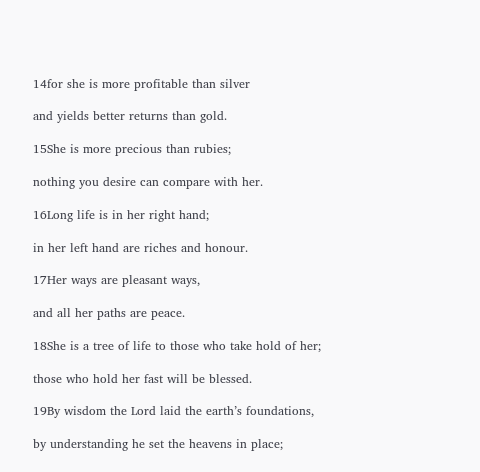14for she is more profitable than silver

and yields better returns than gold.

15She is more precious than rubies;

nothing you desire can compare with her.

16Long life is in her right hand;

in her left hand are riches and honour.

17Her ways are pleasant ways,

and all her paths are peace.

18She is a tree of life to those who take hold of her;

those who hold her fast will be blessed.

19By wisdom the Lord laid the earth’s foundations,

by understanding he set the heavens in place;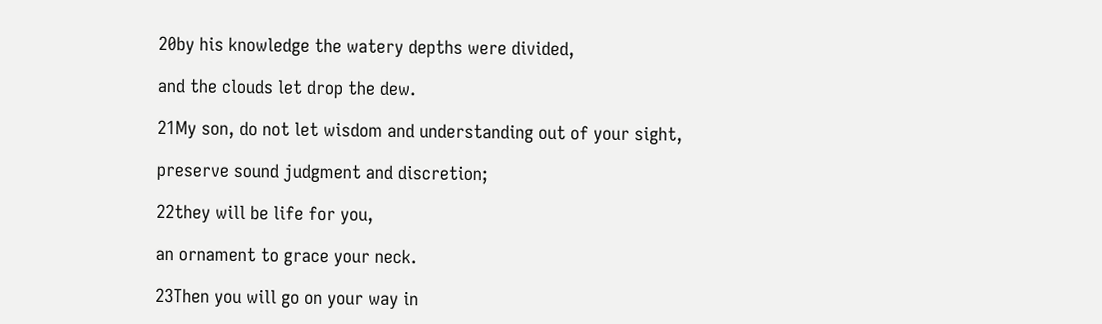20by his knowledge the watery depths were divided,

and the clouds let drop the dew.

21My son, do not let wisdom and understanding out of your sight,

preserve sound judgment and discretion;

22they will be life for you,

an ornament to grace your neck.

23Then you will go on your way in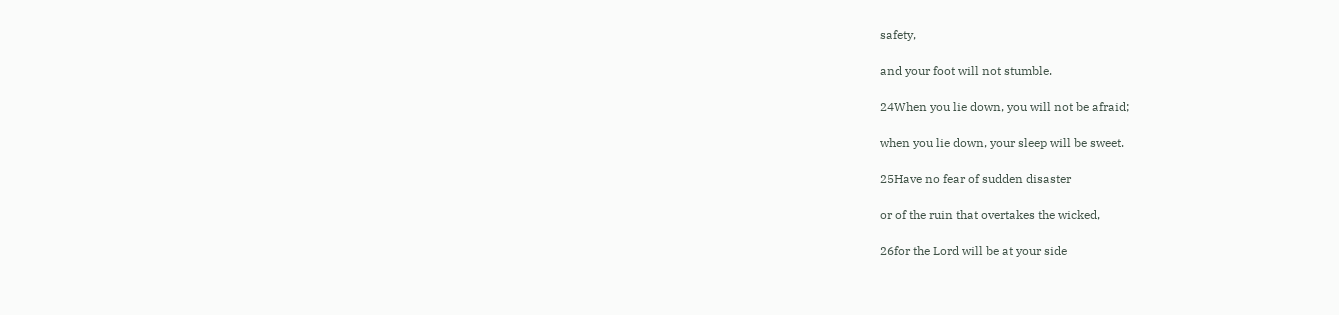safety,

and your foot will not stumble.

24When you lie down, you will not be afraid;

when you lie down, your sleep will be sweet.

25Have no fear of sudden disaster

or of the ruin that overtakes the wicked,

26for the Lord will be at your side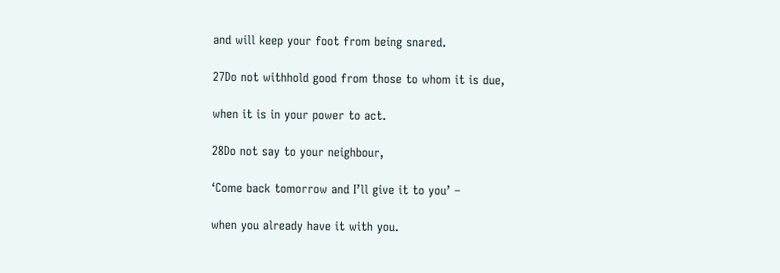and will keep your foot from being snared.

27Do not withhold good from those to whom it is due,

when it is in your power to act.

28Do not say to your neighbour,

‘Come back tomorrow and I’ll give it to you’ –

when you already have it with you.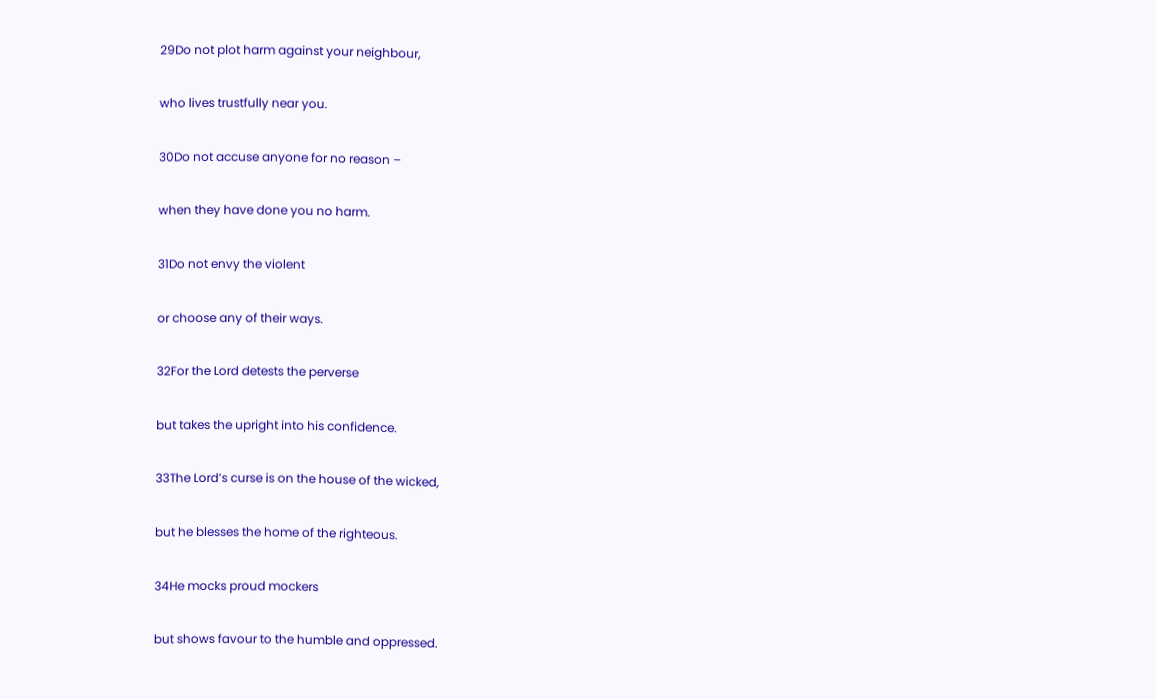29Do not plot harm against your neighbour,

who lives trustfully near you.

30Do not accuse anyone for no reason –

when they have done you no harm.

31Do not envy the violent

or choose any of their ways.

32For the Lord detests the perverse

but takes the upright into his confidence.

33The Lord’s curse is on the house of the wicked,

but he blesses the home of the righteous.

34He mocks proud mockers

but shows favour to the humble and oppressed.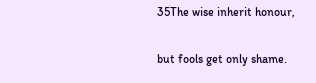35The wise inherit honour,

but fools get only shame.